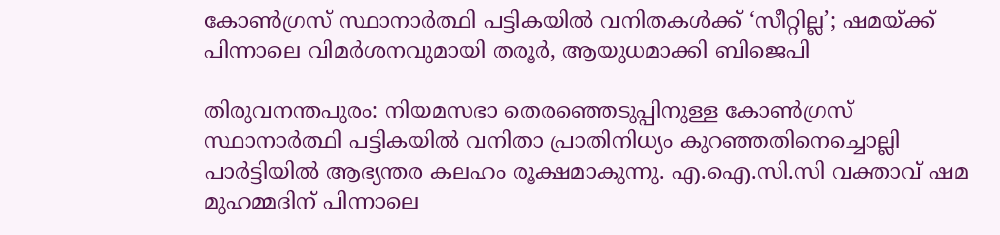കോൺഗ്രസ് സ്ഥാനാർത്ഥി പട്ടികയിൽ വനിതകൾക്ക് ‘സീറ്റില്ല’; ഷമയ്ക്ക് പിന്നാലെ വിമർശനവുമായി തരൂർ, ആയുധമാക്കി ബിജെപി

തിരുവനന്തപുരം: നിയമസഭാ തെരഞ്ഞെടുപ്പിനുള്ള കോൺഗ്രസ് സ്ഥാനാർത്ഥി പട്ടികയിൽ വനിതാ പ്രാതിനിധ്യം കുറഞ്ഞതിനെച്ചൊല്ലി പാർട്ടിയിൽ ആഭ്യന്തര കലഹം രൂക്ഷമാകുന്നു. എ.ഐ.സി.സി വക്താവ് ഷമ മുഹമ്മദിന് പിന്നാലെ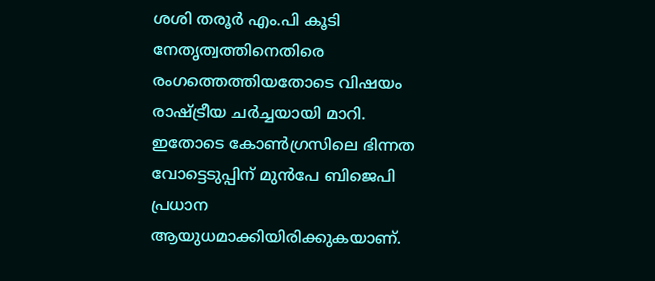ശശി തരൂർ എം.പി കൂടി നേതൃത്വത്തിനെതിരെ രംഗത്തെത്തിയതോടെ വിഷയം രാഷ്ട്രീയ ചർച്ചയായി മാറി. ഇതോടെ കോൺഗ്രസിലെ ഭിന്നത വോട്ടെടുപ്പിന് മുൻപേ ബിജെപി പ്രധാന ആയുധമാക്കിയിരിക്കുകയാണ്.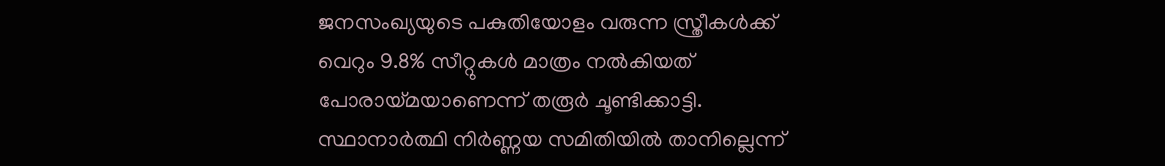ജനസംഖ്യയുടെ പകുതിയോളം വരുന്ന സ്ത്രീകൾക്ക് വെറും 9.8% സീറ്റുകൾ മാത്രം നൽകിയത് പോരായ്മയാണെന്ന് തരൂർ ചൂണ്ടിക്കാട്ടി. സ്ഥാനാർത്ഥി നിർണ്ണയ സമിതിയിൽ താനില്ലെന്ന്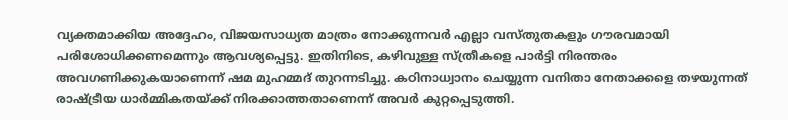വ്യക്തമാക്കിയ അദ്ദേഹം, വിജയസാധ്യത മാത്രം നോക്കുന്നവർ എല്ലാ വസ്തുതകളും ഗൗരവമായി പരിശോധിക്കണമെന്നും ആവശ്യപ്പെട്ടു. ഇതിനിടെ, കഴിവുള്ള സ്ത്രീകളെ പാർട്ടി നിരന്തരം അവഗണിക്കുകയാണെന്ന് ഷമ മുഹമ്മദ് തുറന്നടിച്ചു. കഠിനാധ്വാനം ചെയ്യുന്ന വനിതാ നേതാക്കളെ തഴയുന്നത് രാഷ്ട്രീയ ധാർമ്മികതയ്ക്ക് നിരക്കാത്തതാണെന്ന് അവർ കുറ്റപ്പെടുത്തി.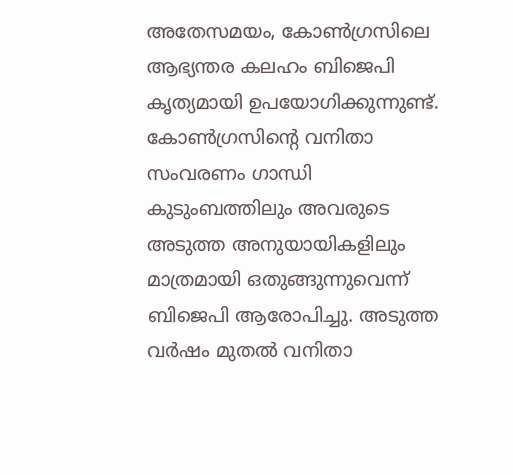അതേസമയം, കോൺഗ്രസിലെ ആഭ്യന്തര കലഹം ബിജെപി കൃത്യമായി ഉപയോഗിക്കുന്നുണ്ട്. കോൺഗ്രസിന്റെ വനിതാ സംവരണം ഗാന്ധി കുടുംബത്തിലും അവരുടെ അടുത്ത അനുയായികളിലും മാത്രമായി ഒതുങ്ങുന്നുവെന്ന് ബിജെപി ആരോപിച്ചു. അടുത്ത വർഷം മുതൽ വനിതാ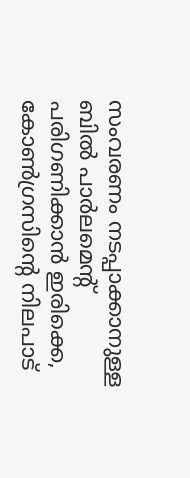സംവരണം നടപ്പാക്കാനുള്ള ബിൽ പാർലമെന്റ് പരിഗണിക്കാൻ ഇരിക്കെ, കോൺഗ്രസിന്റെ നിലപാട്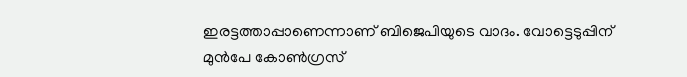ഇരട്ടത്താപ്പാണെന്നാണ് ബിജെപിയുടെ വാദം. വോട്ടെടുപ്പിന് മുൻപേ കോൺഗ്രസ്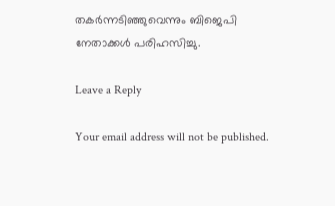തകർന്നടിഞ്ഞുവെന്നും ബിജെപി നേതാക്കൾ പരിഹസിച്ചു.

Leave a Reply

Your email address will not be published.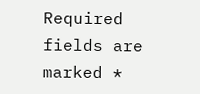Required fields are marked *